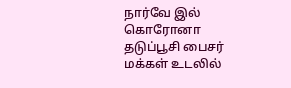நார்வே இல் கொரோனா தடுப்பூசி பைசர் மக்கள் உடலில்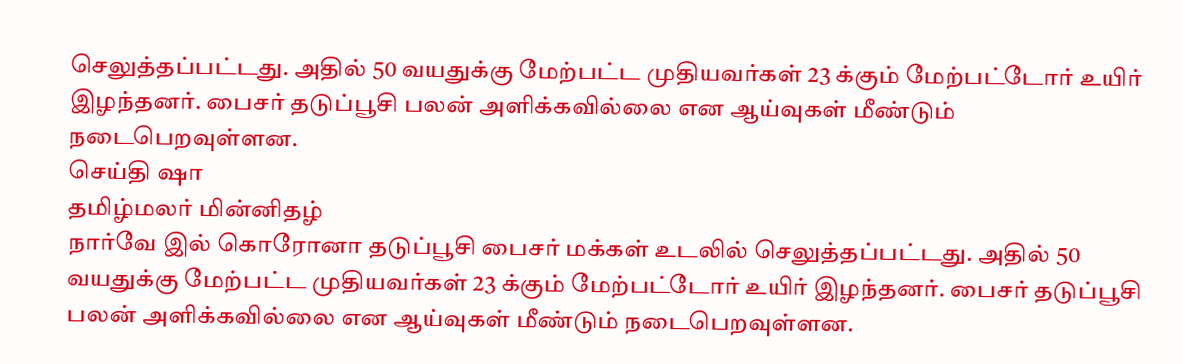செலுத்தப்பட்டது. அதில் 50 வயதுக்கு மேற்பட்ட முதியவர்கள் 23 க்கும் மேற்பட்டோர் உயிர் இழந்தனர். பைசர் தடுப்பூசி பலன் அளிக்கவில்லை என ஆய்வுகள் மீண்டும் நடைபெறவுள்ளன.
செய்தி ஷா
தமிழ்மலர் மின்னிதழ்
நார்வே இல் கொரோனா தடுப்பூசி பைசர் மக்கள் உடலில் செலுத்தப்பட்டது. அதில் 50 வயதுக்கு மேற்பட்ட முதியவர்கள் 23 க்கும் மேற்பட்டோர் உயிர் இழந்தனர். பைசர் தடுப்பூசி பலன் அளிக்கவில்லை என ஆய்வுகள் மீண்டும் நடைபெறவுள்ளன.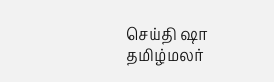செய்தி ஷா
தமிழ்மலர்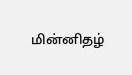மின்னிதழ்